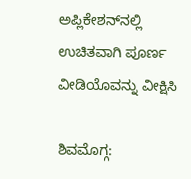ಅಪ್ಲಿಕೇಶನ್‌ನಲ್ಲಿ ಉಚಿತವಾಗಿ ಪೂರ್ಣ ವೀಡಿಯೊವನ್ನು ವೀಕ್ಷಿಸಿ

ಶಿವಮೊಗ್ಗ: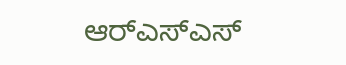ಆರ್‌ಎಸ್‌ಎಸ್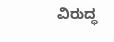ವಿರುದ್ಧ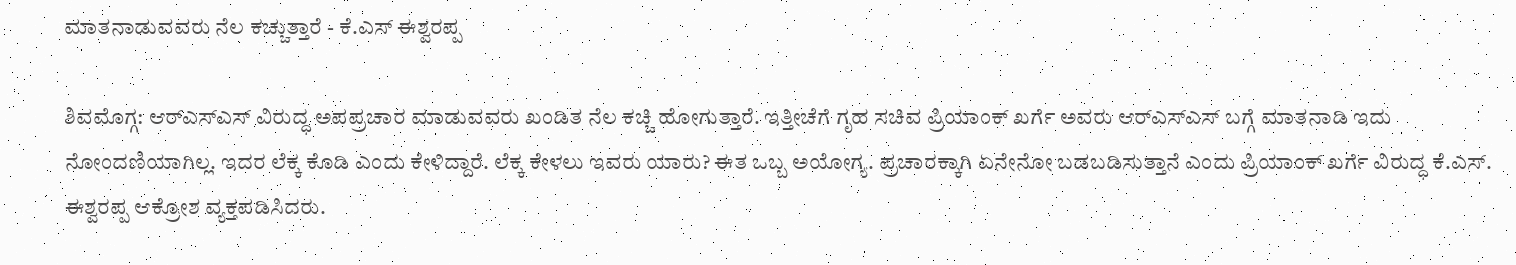ಮಾತನಾಡುವವರು ನೆಲ ಕಚ್ಚುತ್ತಾರೆ - ಕೆ.ಎಸ್ ಈಶ್ವರಪ್ಪ

ಶಿವಮೊಗ್ಗ: ಆರ್‌ಎಸ್‌ಎಸ್ ವಿರುದ್ಧ ಅಪಪ್ರಚಾರ ಮಾಡುವವರು ಖಂಡಿತ ನೆಲ ಕಚ್ಚಿ ಹೋಗುತ್ತಾರೆ. ಇತ್ತೀಚೆಗೆ ಗೃಹ ಸಚಿವ ಪ್ರಿಯಾಂಕ್ ಖರ್ಗೆ ಅವರು ಆರ್‌ಎಸ್‌ಎಸ್ ಬಗ್ಗೆ ಮಾತನಾಡಿ ಇದು ನೋಂದಣಿಯಾಗಿಲ್ಲ. ಇದರ ಲೆಕ್ಕ ಕೊಡಿ ಎಂದು ಕೇಳಿದ್ದಾರೆ. ಲೆಕ್ಕ ಕೇಳಲು ಇವರು ಯಾರು? ಈತ ಒಬ್ಬ ಅಯೋಗ್ಯ. ಪ್ರಚಾರಕ್ಕಾಗಿ ಏನೇನೋ ಬಡಬಡಿಸುತ್ತಾನೆ ಎಂದು ಪ್ರಿಯಾಂಕ್ ಖರ್ಗೆ ವಿರುದ್ಧ ಕೆ.ಎಸ್. ಈಶ್ವರಪ್ಪ ಆಕ್ರೋಶ ವ್ಯಕ್ತಪಡಿಸಿದರು.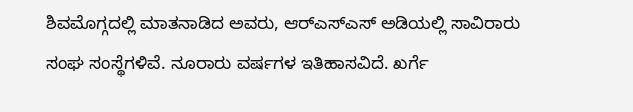ಶಿವಮೊಗ್ಗದಲ್ಲಿ ಮಾತನಾಡಿದ ಅವರು, ಆರ್‌ಎಸ್‌ಎಸ್ ಅಡಿಯಲ್ಲಿ ಸಾವಿರಾರು ಸಂಘ ಸಂಸ್ಥೆಗಳಿವೆ. ನೂರಾರು ವರ್ಷಗಳ ಇತಿಹಾಸವಿದೆ. ಖರ್ಗೆ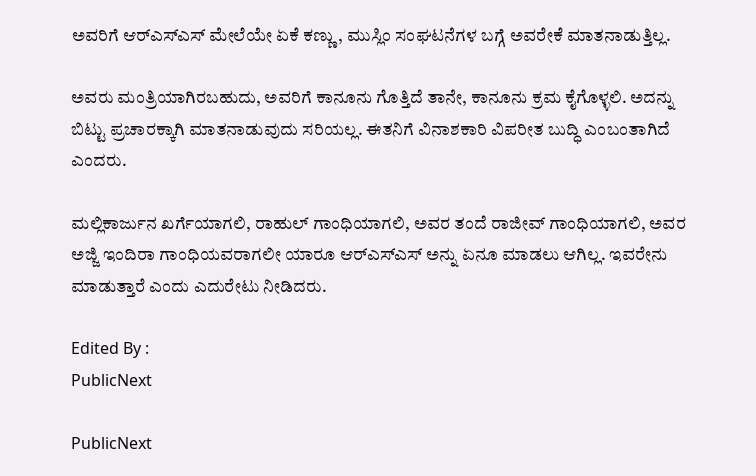ಅವರಿಗೆ ಆರ್‌ಎಸ್‌ಎಸ್ ಮೇಲೆಯೇ ಏಕೆ ಕಣ್ಣು, ಮುಸ್ಲಿಂ ಸಂಘಟನೆಗಳ ಬಗ್ಗೆ ಅವರೇಕೆ ಮಾತನಾಡುತ್ತಿಲ್ಲ.

ಅವರು ಮಂತ್ರಿಯಾಗಿರಬಹುದು, ಅವರಿಗೆ ಕಾನೂನು ಗೊತ್ತಿದೆ ತಾನೇ, ಕಾನೂನು ಕ್ರಮ ಕೈಗೊಳ್ಳಲಿ. ಅದನ್ನು ಬಿಟ್ಟು ಪ್ರಚಾರಕ್ಕಾಗಿ ಮಾತನಾಡುವುದು ಸರಿಯಲ್ಲ. ಈತನಿಗೆ ವಿನಾಶಕಾರಿ ವಿಪರೀತ ಬುದ್ಧಿ ಎಂಬಂತಾಗಿದೆ ಎಂದರು.

ಮಲ್ಲಿಕಾರ್ಜುನ ಖರ್ಗೆಯಾಗಲಿ, ರಾಹುಲ್ ಗಾಂಧಿಯಾಗಲಿ, ಅವರ ತಂದೆ ರಾಜೀವ್ ಗಾಂಧಿಯಾಗಲಿ, ಅವರ ಅಜ್ಜಿ ಇಂದಿರಾ ಗಾಂಧಿಯವರಾಗಲೀ ಯಾರೂ ಆರ್‌ಎಸ್‌ಎಸ್ ಅನ್ನು ಏನೂ ಮಾಡಲು ಆಗಿಲ್ಲ. ಇವರೇನು ಮಾಡುತ್ತಾರೆ ಎಂದು ಎದುರೇಟು ನೀಡಿದರು.

Edited By :
PublicNext

PublicNext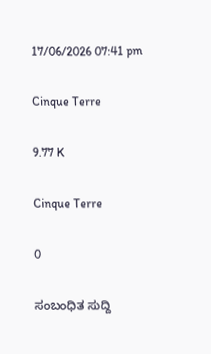17/06/2026 07:41 pm

Cinque Terre

9.77 K

Cinque Terre

0

ಸಂಬಂಧಿತ ಸುದ್ದಿ